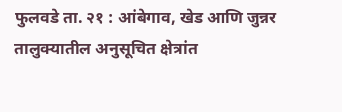फुलवडे ता. २१ : आंबेगाव, खेड आणि जुन्नर तालुक्यातील अनुसूचित क्षेत्रांत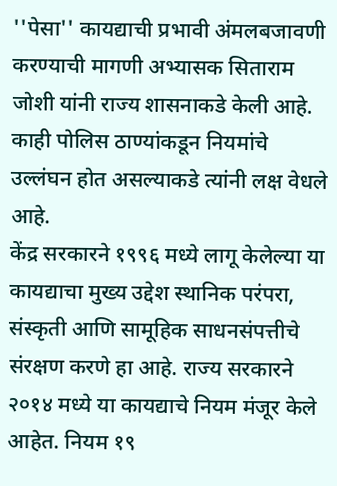''पेसा'' कायद्याची प्रभावी अंमलबजावणी करण्याची मागणी अभ्यासक सिताराम जोशी यांनी राज्य शासनाकडे केली आहे. काही पोलिस ठाण्यांकडून नियमांचे उल्लंघन होत असल्याकडे त्यांनी लक्ष वेधले आहे.
केंद्र सरकारने १९९६ मध्ये लागू केलेल्या या कायद्याचा मुख्य उद्देश स्थानिक परंपरा, संस्कृती आणि सामूहिक साधनसंपत्तीचे संरक्षण करणे हा आहे. राज्य सरकारने २०१४ मध्ये या कायद्याचे नियम मंजूर केले आहेत. नियम १९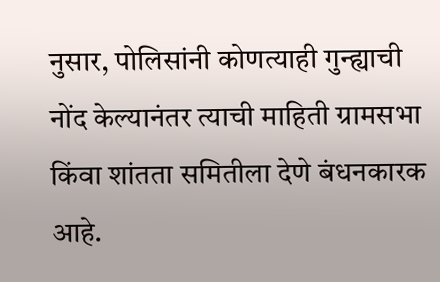नुसार, पोलिसांनी कोणत्याही गुन्ह्याची नोंद केल्यानंतर त्याची माहिती ग्रामसभा किंवा शांतता समितीला देणे बंधनकारक आहे.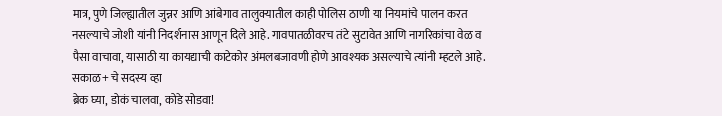मात्र, पुणे जिल्ह्यातील जुन्नर आणि आंबेगाव तालुक्यातील काही पोलिस ठाणी या नियमांचे पालन करत नसल्याचे जोशी यांनी निदर्शनास आणून दिले आहे. गावपातळीवरच तंटे सुटावेत आणि नागरिकांचा वेळ व पैसा वाचावा, यासाठी या कायद्याची काटेकोर अंमलबजावणी होणे आवश्यक असल्याचे त्यांनी म्हटले आहे.
सकाळ+ चे सदस्य व्हा
ब्रेक घ्या, डोकं चालवा, कोडे सोडवा!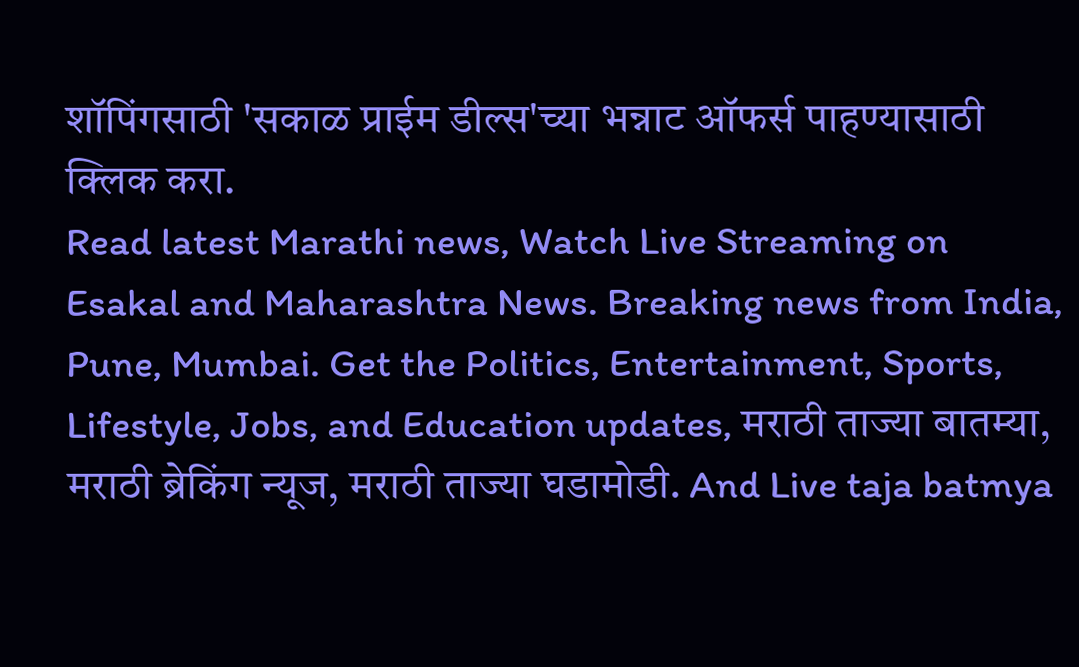शॉपिंगसाठी 'सकाळ प्राईम डील्स'च्या भन्नाट ऑफर्स पाहण्यासाठी क्लिक करा.
Read latest Marathi news, Watch Live Streaming on Esakal and Maharashtra News. Breaking news from India, Pune, Mumbai. Get the Politics, Entertainment, Sports, Lifestyle, Jobs, and Education updates, मराठी ताज्या बातम्या, मराठी ब्रेकिंग न्यूज, मराठी ताज्या घडामोडी. And Live taja batmya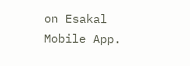on Esakal Mobile App.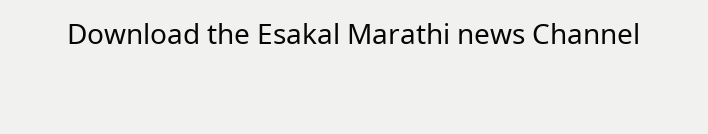Download the Esakal Marathi news Channel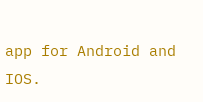app for Android and IOS.